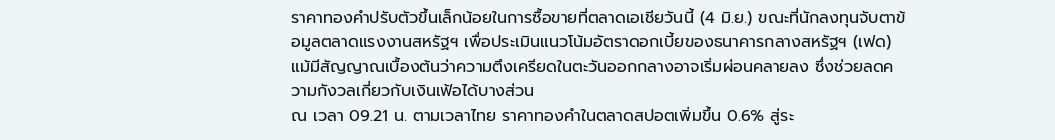ราคาทองคำปรับตัวขึ้นเล็กน้อยในการซื้อขายที่ตลาดเอเชียวันนี้ (4 มิ.ย.) ขณะที่นักลงทุนจับตาข้อมูลตลาดแรงงานสหรัฐฯ เพื่อประเมินแนวโน้มอัตราดอกเบี้ยของธนาคารกลางสหรัฐฯ (เฟด) แม้มีสัญญาณเบื้องต้นว่าความตึงเครียดในตะวันออกกลางอาจเริ่มผ่อนคลายลง ซึ่งช่วยลดความกังวลเกี่ยวกับเงินเฟ้อได้บางส่วน
ณ เวลา 09.21 น. ตามเวลาไทย ราคาทองคำในตลาดสปอตเพิ่มขึ้น 0.6% สู่ระ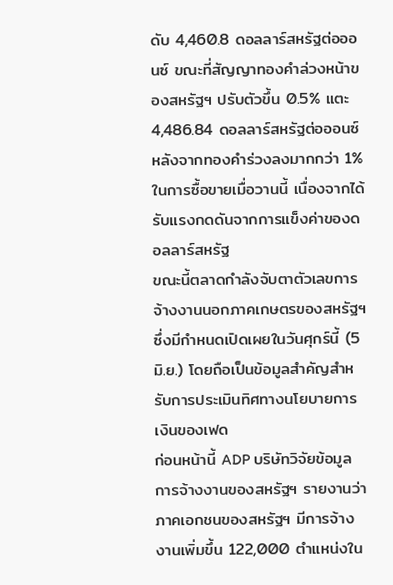ดับ 4,460.8 ดอลลาร์สหรัฐต่อออนซ์ ขณะที่สัญญาทองคำล่วงหน้าของสหรัฐฯ ปรับตัวขึ้น 0.5% แตะ 4,486.84 ดอลลาร์สหรัฐต่อออนซ์ หลังจากทองคำร่วงลงมากกว่า 1% ในการซื้อขายเมื่อวานนี้ เนื่องจากได้รับแรงกดดันจากการแข็งค่าของดอลลาร์สหรัฐ
ขณะนี้ตลาดกำลังจับตาตัวเลขการจ้างงานนอกภาคเกษตรของสหรัฐฯ ซึ่งมีกำหนดเปิดเผยในวันศุกร์นี้ (5 มิ.ย.) โดยถือเป็นข้อมูลสำคัญสำหรับการประเมินทิศทางนโยบายการเงินของเฟด
ก่อนหน้านี้ ADP บริษัทวิจัยข้อมูลการจ้างงานของสหรัฐฯ รายงานว่า ภาคเอกชนของสหรัฐฯ มีการจ้างงานเพิ่มขึ้น 122,000 ตำแหน่งใน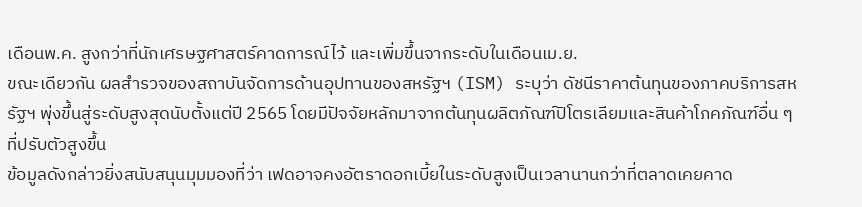เดือนพ.ค. สูงกว่าที่นักเศรษฐศาสตร์คาดการณ์ไว้ และเพิ่มขึ้นจากระดับในเดือนเม.ย.
ขณะเดียวกัน ผลสำรวจของสถาบันจัดการด้านอุปทานของสหรัฐฯ (ISM) ระบุว่า ดัชนีราคาต้นทุนของภาคบริการสหรัฐฯ พุ่งขึ้นสู่ระดับสูงสุดนับตั้งแต่ปี 2565 โดยมีปัจจัยหลักมาจากต้นทุนผลิตภัณฑ์ปิโตรเลียมและสินค้าโภคภัณฑ์อื่น ๆ ที่ปรับตัวสูงขึ้น
ข้อมูลดังกล่าวยิ่งสนับสนุนมุมมองที่ว่า เฟดอาจคงอัตราดอกเบี้ยในระดับสูงเป็นเวลานานกว่าที่ตลาดเคยคาด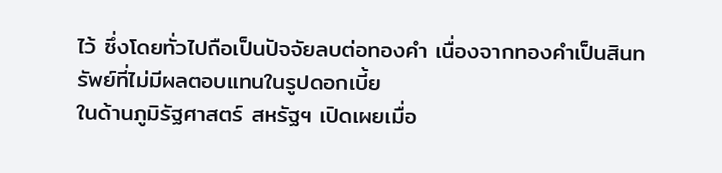ไว้ ซึ่งโดยทั่วไปถือเป็นปัจจัยลบต่อทองคำ เนื่องจากทองคำเป็นสินทรัพย์ที่ไม่มีผลตอบแทนในรูปดอกเบี้ย
ในด้านภูมิรัฐศาสตร์ สหรัฐฯ เปิดเผยเมื่อ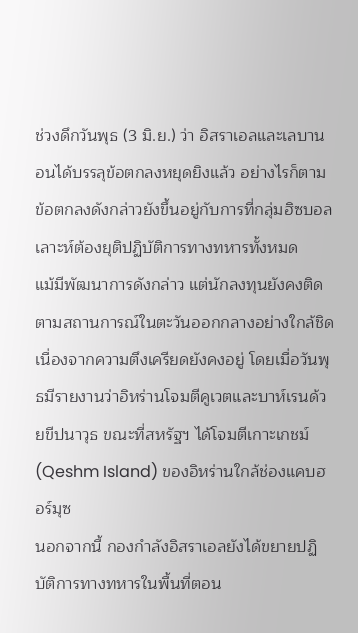ช่วงดึกวันพุธ (3 มิ.ย.) ว่า อิสราเอลและเลบานอนได้บรรลุข้อตกลงหยุดยิงแล้ว อย่างไรก็ตาม ข้อตกลงดังกล่าวยังขึ้นอยู่กับการที่กลุ่มฮิซบอลเลาะห์ต้องยุติปฏิบัติการทางทหารทั้งหมด
แม้มีพัฒนาการดังกล่าว แต่นักลงทุนยังคงติดตามสถานการณ์ในตะวันออกกลางอย่างใกล้ชิด เนื่องจากความตึงเครียดยังคงอยู่ โดยเมื่อวันพุธมีรายงานว่าอิหร่านโจมตีคูเวตและบาห์เรนด้วยขีปนาวุธ ขณะที่สหรัฐฯ ได้โจมตีเกาะเกชม์ (Qeshm Island) ของอิหร่านใกล้ช่องแคบฮอร์มุซ
นอกจากนี้ กองกำลังอิสราเอลยังได้ขยายปฏิบัติการทางทหารในพื้นที่ตอน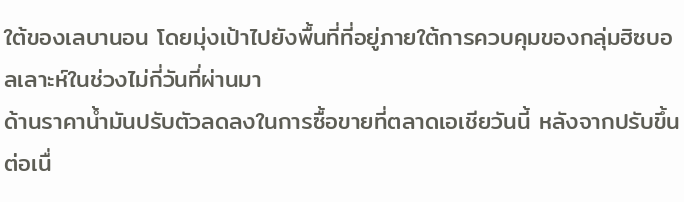ใต้ของเลบานอน โดยมุ่งเป้าไปยังพื้นที่ที่อยู่ภายใต้การควบคุมของกลุ่มฮิซบอลเลาะห์ในช่วงไม่กี่วันที่ผ่านมา
ด้านราคาน้ำมันปรับตัวลดลงในการซื้อขายที่ตลาดเอเชียวันนี้ หลังจากปรับขึ้นต่อเนื่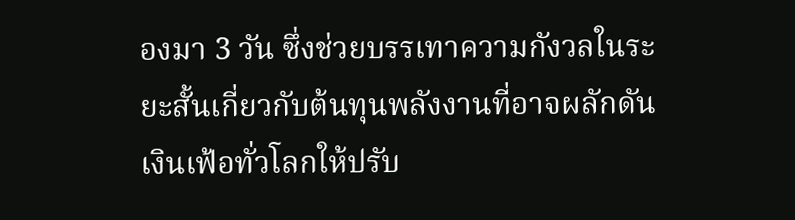องมา 3 วัน ซึ่งช่วยบรรเทาความกังวลในระยะสั้นเกี่ยวกับต้นทุนพลังงานที่อาจผลักดันเงินเฟ้อทั่วโลกให้ปรับ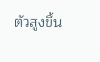ตัวสูงขึ้น